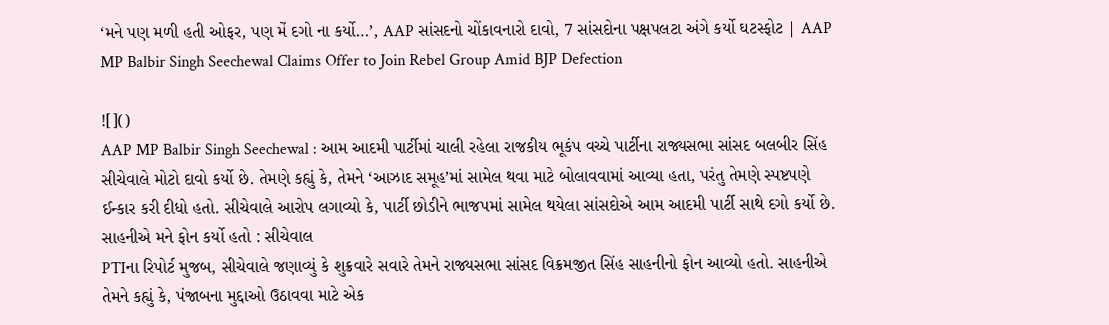‘મને પણ મળી હતી ઓફર, પણ મેં દગો ના કર્યો…’, AAP સાંસદનો ચોંકાવનારો દાવો, 7 સાંસદોના પક્ષપલટા અંગે કર્યો ઘટસ્ફોટ | AAP MP Balbir Singh Seechewal Claims Offer to Join Rebel Group Amid BJP Defection

![]()
AAP MP Balbir Singh Seechewal : આમ આદમી પાર્ટીમાં ચાલી રહેલા રાજકીય ભૂકંપ વચ્ચે પાર્ટીના રાજ્યસભા સાંસદ બલબીર સિંહ સીચેવાલે મોટો દાવો કર્યો છે. તેમણે કહ્યું કે, તેમને ‘આઝાદ સમૂહ’માં સામેલ થવા માટે બોલાવવામાં આવ્યા હતા, પરંતુ તેમણે સ્પષ્ટપણે ઈન્કાર કરી દીધો હતો. સીચેવાલે આરોપ લગાવ્યો કે, પાર્ટી છોડીને ભાજપમાં સામેલ થયેલા સાંસદોએ આમ આદમી પાર્ટી સાથે દગો કર્યો છે.
સાહનીએ મને ફોન કર્યો હતો : સીચેવાલ
PTIના રિપોર્ટ મુજબ, સીચેવાલે જણાવ્યું કે શુક્રવારે સવારે તેમને રાજ્યસભા સાંસદ વિક્રમજીત સિંહ સાહનીનો ફોન આવ્યો હતો. સાહનીએ તેમને કહ્યું કે, પંજાબના મુદ્દાઓ ઉઠાવવા માટે એક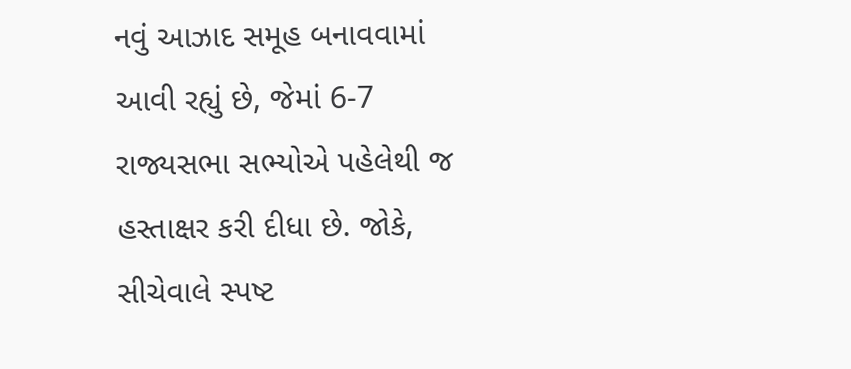નવું આઝાદ સમૂહ બનાવવામાં આવી રહ્યું છે, જેમાં 6-7 રાજ્યસભા સભ્યોએ પહેલેથી જ હસ્તાક્ષર કરી દીધા છે. જોકે, સીચેવાલે સ્પષ્ટ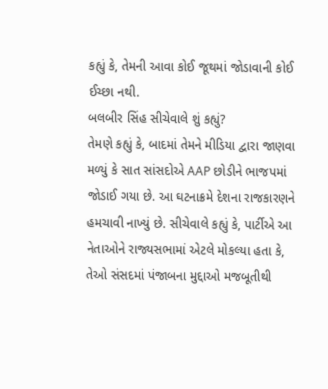કહ્યું કે, તેમની આવા કોઈ જૂથમાં જોડાવાની કોઈ ઈચ્છા નથી.
બલબીર સિંહ સીચેવાલે શું કહ્યું?
તેમણે કહ્યું કે, બાદમાં તેમને મીડિયા દ્વારા જાણવા મળ્યું કે સાત સાંસદોએ AAP છોડીને ભાજપમાં જોડાઈ ગયા છે. આ ઘટનાક્રમે દેશના રાજકારણને હમચાવી નાખ્યું છે. સીચેવાલે કહ્યું કે, પાર્ટીએ આ નેતાઓને રાજ્યસભામાં એટલે મોકલ્યા હતા કે, તેઓ સંસદમાં પંજાબના મુદ્દાઓ મજબૂતીથી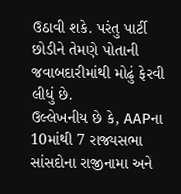ઉઠાવી શકે. પરંતુ પાર્ટી છોડીને તેમણે પોતાની જવાબદારીમાંથી મોઢું ફેરવી લીધું છે.
ઉલ્લેખનીય છે કે, AAPના 10માંથી 7 રાજ્યસભા સાંસદોના રાજીનામા અને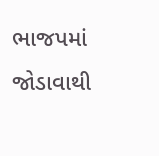ભાજપમાં જોડાવાથી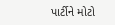પાર્ટીને મોટો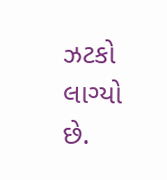ઝટકો લાગ્યો છે.